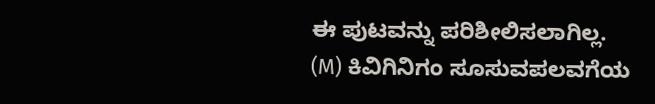ಈ ಪುಟವನ್ನು ಪರಿಶೀಲಿಸಲಾಗಿಲ್ಲ.
(M) ಕಿವಿಗಿನಿಗಂ ಸೂಸುವಪಲವಗೆಯ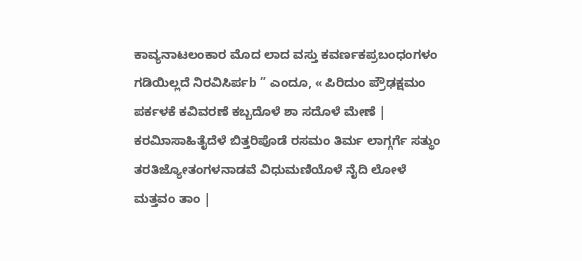ಕಾವ್ಯನಾಟಲಂಕಾರ ಮೊದ ಲಾದ ವಸ್ತು ಕವರ್ಣಕಪ್ರಬಂಧಂಗಳಂ ಗಡಿಯಿಲ್ಲದೆ ನಿರವಿಸಿರ್ಪb ” ಎಂದೂ, « ಪಿರಿದುಂ ಪ್ರೌಢಕ್ಷಮಂ ಪರ್ಕಳಕೆ ಕವಿವರಣೆ ಕಬ್ಬದೊಳೆ ಶಾ ಸದೊಳೆ ಮೇಣೆ | ಕರಮಿಾಸಾಹಿತೈದೆಳೆ ಬಿತ್ತರಿಪೊಡೆ ರಸಮಂ ತಿರ್ಮ ಲಾಗ್ಗರ್ಗೆ ಸತ್ಥುಂ ತರತಿಜ್ಯೋತಂಗಳನಾಡವೆ ವಿಧುಮಣಿಯೊಳೆ ನೈದಿ ಲೋಳೆ ಮತ್ತವಂ ತಾಂ |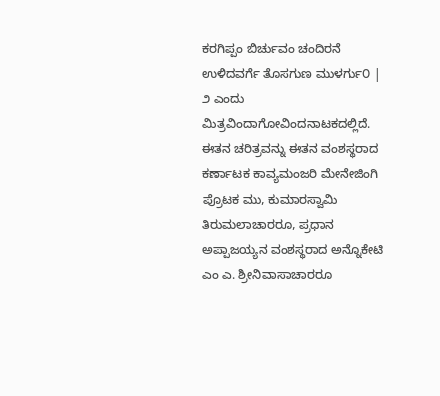ಕರಗಿಪ್ಪಂ ಬಿರ್ಚುವಂ ಚಂದಿರನೆ ಉಳಿದವರ್ಗೆ ತೊಸಗುಣ ಮುಳರ್ಗು೦ | ೨ ಎಂದು ಮಿತ್ರವಿಂದಾಗೋವಿಂದನಾಟಕದಲ್ಲಿದೆ. ಈತನ ಚರಿತ್ರವನ್ನು ಈತನ ವಂಶಸ್ಥರಾದ ಕರ್ಣಾಟಕ ಕಾವ್ಯಮಂಜರಿ ಮೇನೇಜಿಂಗಿ ಪ್ರೊಟಕ ಮು, ಕುಮಾರಸ್ವಾಮಿ ತಿರುಮಲಾಚಾರರೂ, ಪ್ರಧಾನ ಅಪ್ಪಾಜಯ್ಯನ ವಂಶಸ್ಥರಾದ ಅನ್ನೊಕೇಟಿ ಎಂ ಎ. ಶ್ರೀನಿವಾಸಾಚಾರರೂ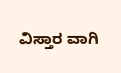ವಿಸ್ತಾರ ವಾಗಿ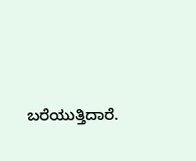ಬರೆಯುತ್ತಿದಾರೆ.